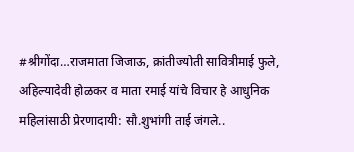#श्रीगोंदा…राजमाता जिजाऊ, क्रांतीज्योती सावित्रीमाई फुले, अहिल्यादेवी होळकर व माता रमाई यांचे विचार हे आधुनिक महिलांसाठी प्रेरणादायी: सौ.शुभांगी ताई जंगले..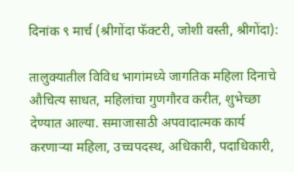दिनांक ९ मार्च (श्रीगोंदा फॅक्टरी, जोशी वस्ती, श्रीगोंदा):

तालुक्यातील विविध भागांमध्ये जागतिक महिला दिनाचे औचित्य साधत, महिलांचा गुणगौरव करीत, शुभेच्छा देण्यात आल्या. समाजासाठी अपवादात्मक कार्य करणाऱ्या महिला, उच्चपदस्थ, अधिकारी, पदाधिकारी,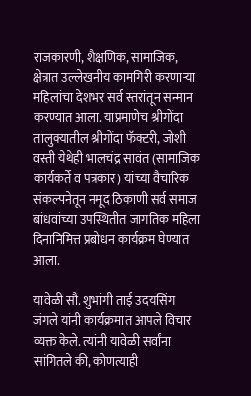राजकारणी, शैक्षणिक, सामाजिक, क्षेत्रात उल्लेखनीय कामगिरी करणाऱ्या महिलांचा देशभर सर्व स्तरांतून सन्मान करण्यात आला. याप्रमाणेच श्रीगोंदा तालुक्यातील श्रीगोंदा फॅक्टरी, जोशी वस्ती येथेही भालचंद्र सावंत (सामाजिक कार्यकर्ते व पत्रकार) यांच्या वैचारिक संकल्पनेतून नमूद ठिकाणी सर्व समाज बांधवांच्या उपस्थितीत जागतिक महिला दिनानिमित्त प्रबोधन कार्यक्रम घेण्यात आला.

यावेळी सौ. शुभांगी ताई उदयसिंग जंगले यांनी कार्यक्रमात आपले विचार व्यक्त केले. त्यांनी यावेळी सर्वांना सांगितले की, कोणत्याही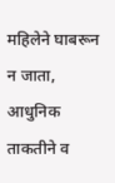महिलेने घाबरून न जाता, आधुनिक ताकतीने व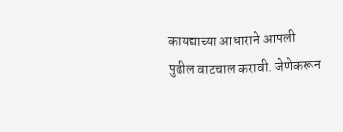कायद्याच्या आधाराने आपली पुढील वाटचाल करावी. जेणेकरून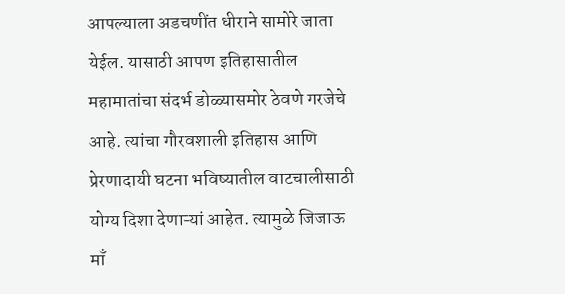आपल्याला अडचणींत धीराने सामोरे जाता येईल. यासाठी आपण इतिहासातील महामातांचा संदर्भ डोळ्यासमोर ठेवणे गरजेचे आहे. त्यांचा गौरवशाली इतिहास आणि प्रेरणादायी घटना भविष्यातील वाटचालीसाठी योग्य दिशा देणाऱ्यां आहेत. त्यामुळे जिजाऊ माँ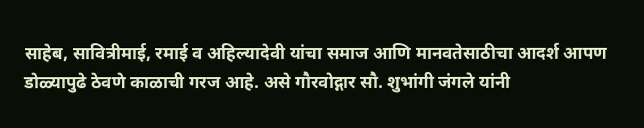साहेब, सावित्रीमाई, रमाई व अहिल्यादेवी यांचा समाज आणि मानवतेसाठीचा आदर्श आपण डोळ्यापुढे ठेवणे काळाची गरज आहे. असे गौरवोद्गार सौ. शुभांगी जंगले यांनी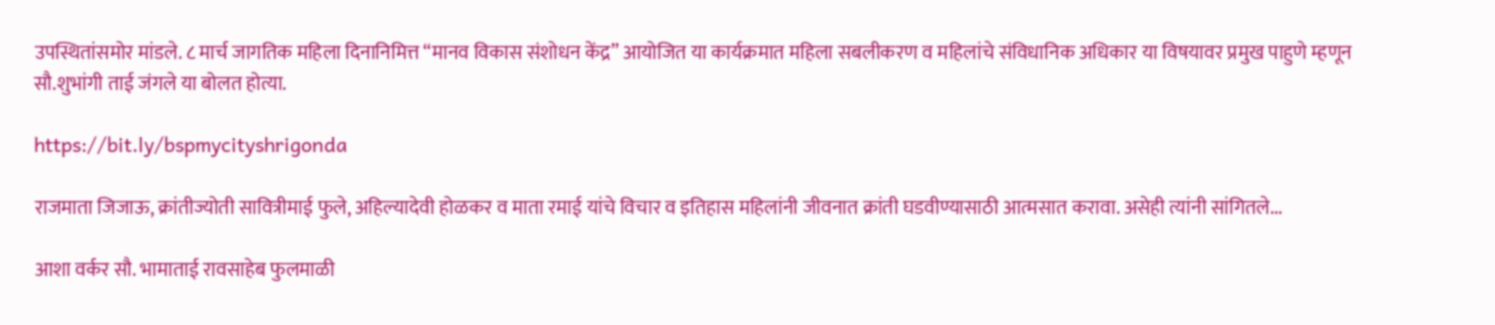उपस्थितांसमोर मांडले. ८ मार्च जागतिक महिला दिनानिमित्त “मानव विकास संशोधन केंद्र” आयोजित या कार्यक्रमात महिला सबलीकरण व महिलांचे संविधानिक अधिकार या विषयावर प्रमुख पाहुणे म्हणून सौ.शुभांगी ताई जंगले या बोलत होत्या.

https://bit.ly/bspmycityshrigonda

राजमाता जिजाऊ, क्रांतीज्योती सावित्रीमाई फुले, अहिल्यादेवी होळकर व माता रमाई यांचे विचार व इतिहास महिलांनी जीवनात क्रांती घडवीण्यासाठी आत्मसात करावा. असेही त्यांनी सांगितले...

आशा वर्कर सौ. भामाताई रावसाहेब फुलमाळी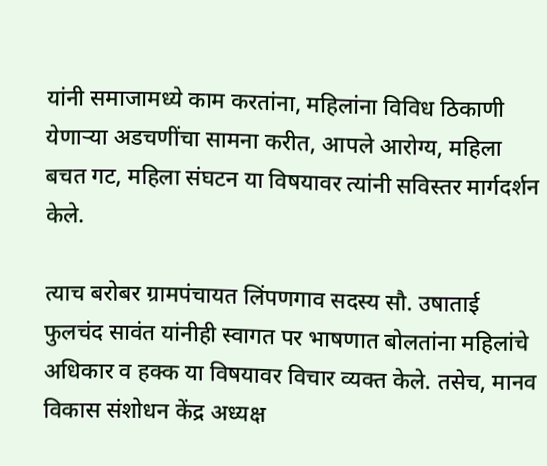यांनी समाजामध्ये काम करतांना, महिलांना विविध ठिकाणी येणाऱ्या अडचणींचा सामना करीत, आपले आरोग्य, महिला बचत गट, महिला संघटन या विषयावर त्यांनी सविस्तर मार्गदर्शन केले.

त्याच बरोबर ग्रामपंचायत लिंपणगाव सदस्य सौ. उषाताई फुलचंद सावंत यांनीही स्वागत पर भाषणात बोलतांना महिलांचे अधिकार व हक्क या विषयावर विचार व्यक्त केले. तसेच, मानव विकास संशोधन केंद्र अध्यक्ष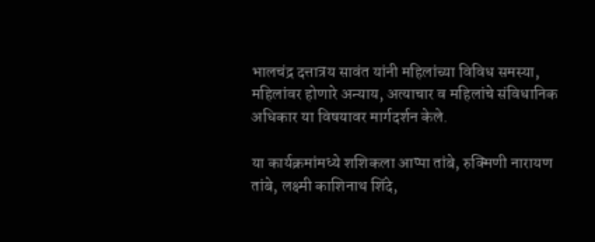भालचंद्र दत्तात्रय सावंत यांनी महिलांच्या विविध समस्या, महिलांवर होणारे अन्याय, अत्याचार व महिलांचे संविधानिक अधिकार या विषयावर मार्गदर्शन केले.

या कार्यक्रमांमध्ये शशिकला आप्पा तांबे, रुक्मिणी नारायण तांबे, लक्ष्मी काशिनाथ शिंदे,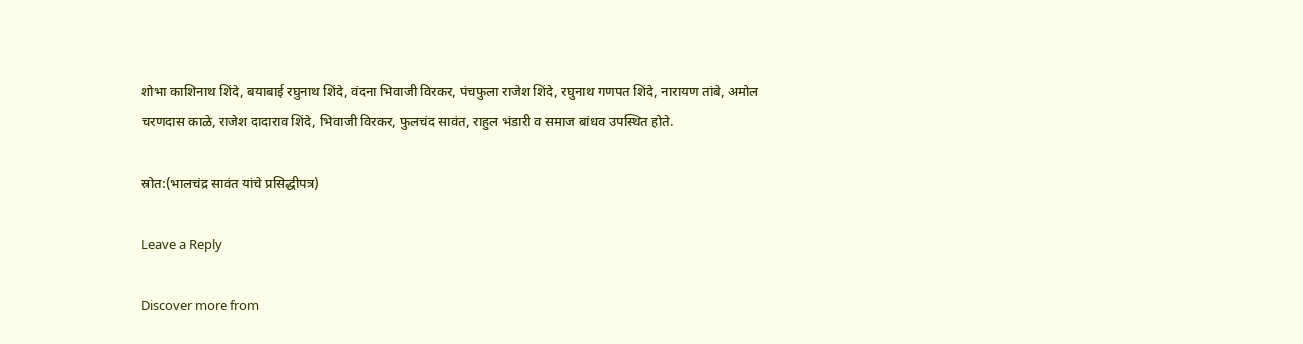शोभा काशिनाथ शिंदे, बयाबाई रघुनाथ शिंदे, वंदना भिवाजी विरकर, पंचफुला राजेश शिंदे, रघुनाथ गणपत शिंदे, नारायण तांबे, अमोल चरणदास काळे, राजेश दादाराव शिंदे, भिवाजी विरकर, फुलचंद सावंत, राहुल भंडारी व समाज बांधव उपस्थित होते.

स्रोत:(भालचंद्र सावंत यांचे प्रसिद्धीपत्र)

Leave a Reply

Discover more from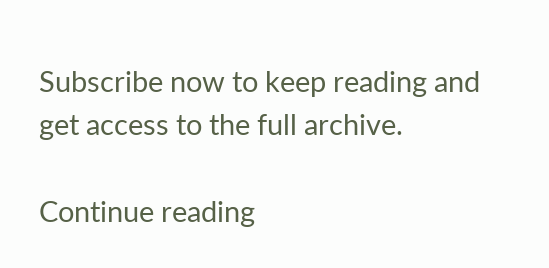Subscribe now to keep reading and get access to the full archive.

Continue reading